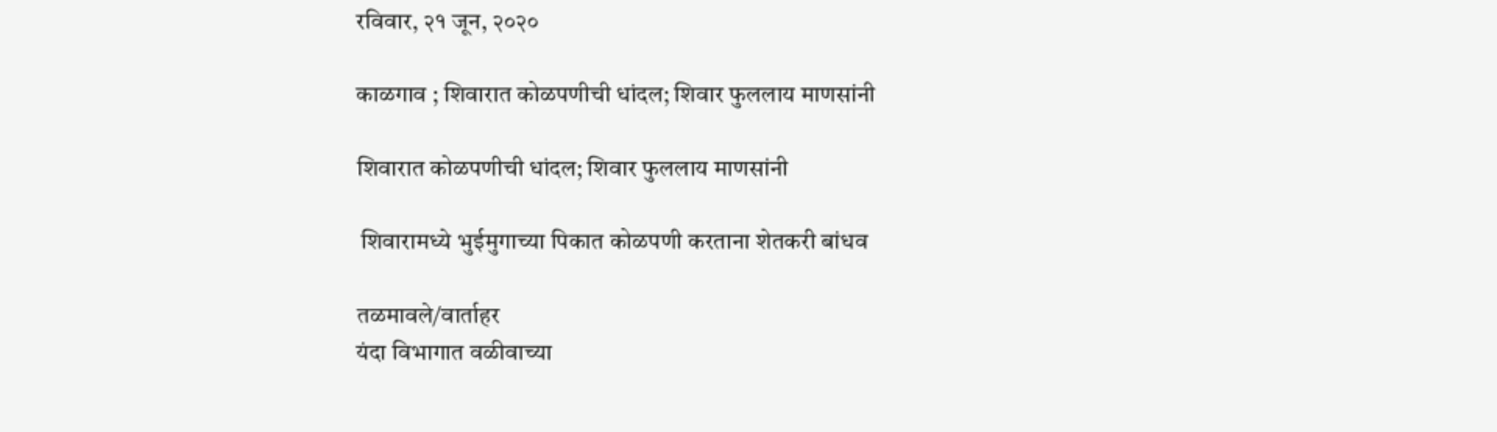रविवार, २१ जून, २०२०

काळगाव ; शिवारात कोळपणीची धांदल; शिवार फुललाय माणसांनी

शिवारात कोळपणीची धांदल; शिवार फुललाय माणसांनी

 शिवारामध्ये भुईमुगाच्या पिकात कोळपणी करताना शेतकरी बांधव

तळमावले/वार्ताहर
यंदा विभागात वळीवाच्या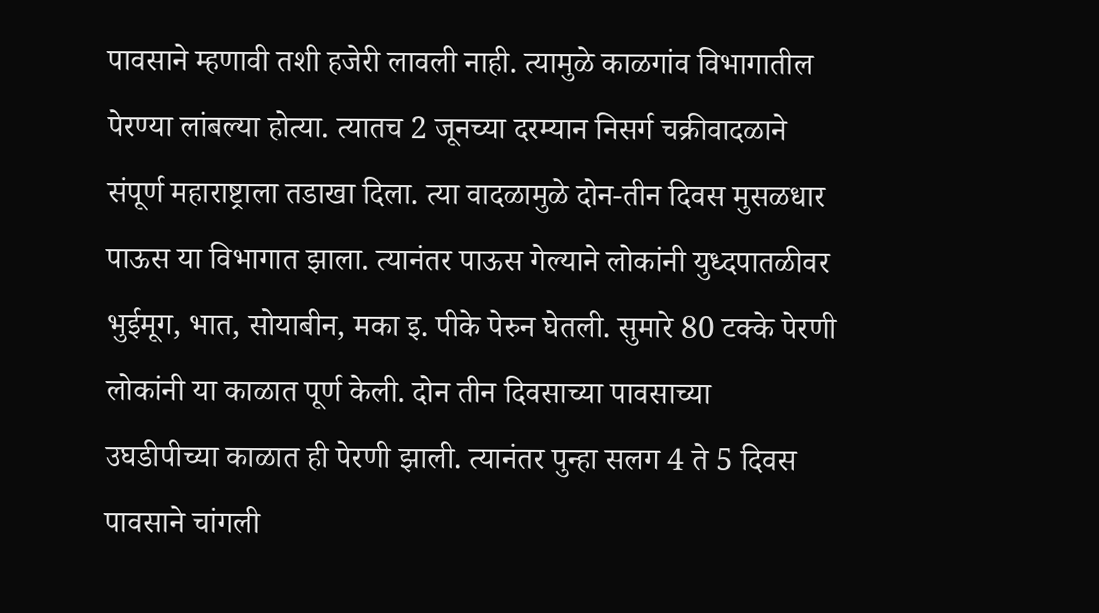पावसाने म्हणावी तशी हजेरी लावली नाही. त्यामुळे काळगांव विभागातील पेरण्या लांबल्या होत्या. त्यातच 2 जूनच्या दरम्यान निसर्ग चक्रीवादळाने संपूर्ण महाराष्ट्राला तडाखा दिला. त्या वादळामुळे दोन-तीन दिवस मुसळधार पाऊस या विभागात झाला. त्यानंतर पाऊस गेल्याने लोकांनी युध्दपातळीवर भुईमूग, भात, सोयाबीन, मका इ. पीके पेरुन घेतली. सुमारे 80 टक्के पेरणी लोकांनी या काळात पूर्ण केली. दोन तीन दिवसाच्या पावसाच्या
उघडीपीच्या काळात ही पेरणी झाली. त्यानंतर पुन्हा सलग 4 ते 5 दिवस पावसाने चांगली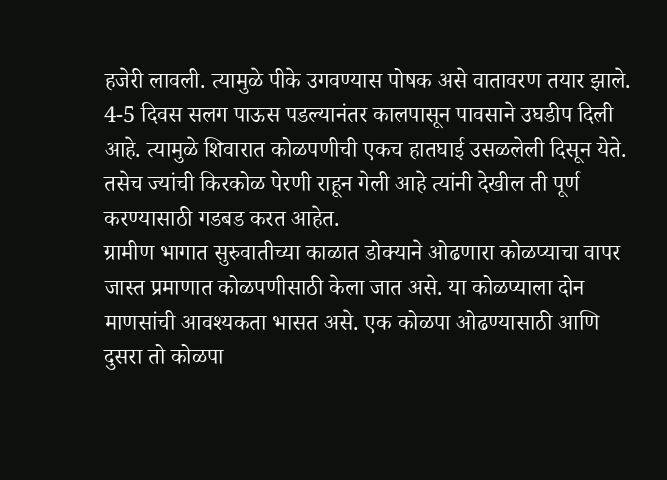हजेरी लावली. त्यामुळे पीके उगवण्यास पोषक असे वातावरण तयार झाले. 4-5 दिवस सलग पाऊस पडल्यानंतर कालपासून पावसाने उघडीप दिली आहे. त्यामुळे शिवारात कोळपणीची एकच हातघाई उसळलेली दिसून येते. तसेच ज्यांची किरकोळ पेरणी राहून गेली आहे त्यांनी देखील ती पूर्ण करण्यासाठी गडबड करत आहेत.
ग्रामीण भागात सुरुवातीच्या काळात डोक्याने ओढणारा कोळप्याचा वापर जास्त प्रमाणात कोळपणीसाठी केला जात असे. या कोळप्याला दोन माणसांची आवश्यकता भासत असे. एक कोळपा ओढण्यासाठी आणि दुसरा तो कोळपा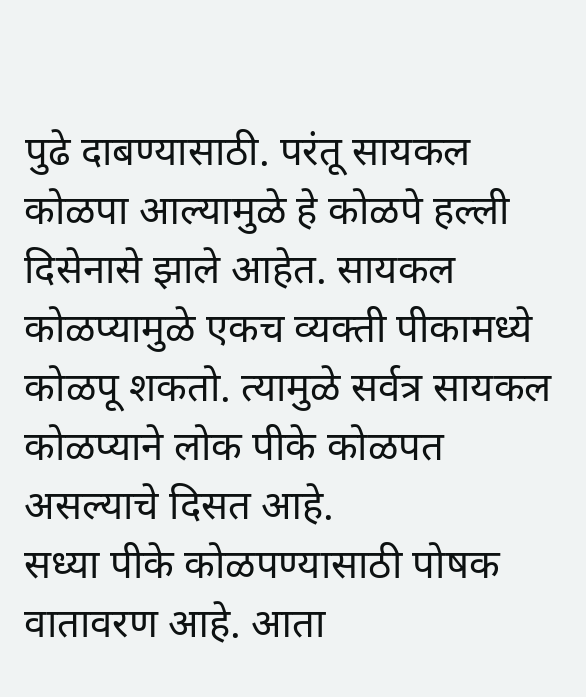पुढे दाबण्यासाठी. परंतू सायकल कोळपा आल्यामुळे हे कोळपे हल्ली दिसेनासे झाले आहेत. सायकल कोळप्यामुळे एकच व्यक्ती पीकामध्ये कोळपू शकतो. त्यामुळे सर्वत्र सायकल कोळप्याने लोक पीके कोळपत असल्याचे दिसत आहे.
सध्या पीके कोळपण्यासाठी पोषक वातावरण आहे. आता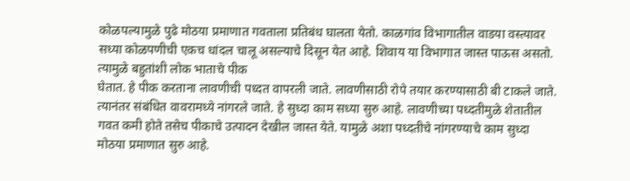कोळपल्यामुळे पुढे मोठया प्रमाणात गवताला प्रतिबंध घालता येतो. काळगांव विभागातील वाडया वस्त्यावर सध्या कोळपणीची एकच धांदल चालू असल्याचे दिसून येत आहे. शिवाय या विभागात जास्त पाऊस असतो. त्यामुळे बहुतांशी लोक भाताचे पीक
घेतात. हे पीक करताना लावणीची पध्दत वापरली जाते. लावणीसाठी रोपे तयार करण्यासाठी बी टाकले जाते. त्यानंतर संबंधित वावरामध्ये नांगरले जाते. हे सुध्दा काम सध्या सुरु आहे. लावणीच्या पध्दतीमुळे शेतातील गवत कमी होते तसेच पीकाचे उत्पादन देखील जास्त येते. यामुळे अशा पध्दतीचे नांगरण्याचे काम सुध्दा मोठया प्रमाणात सुरु आहे.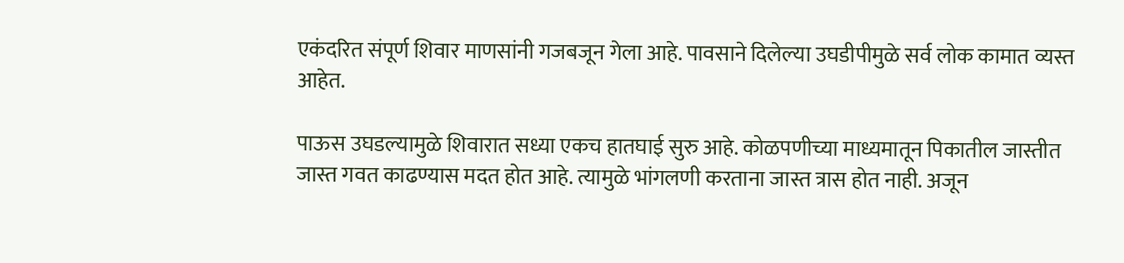एकंदरित संपूर्ण शिवार माणसांनी गजबजून गेला आहे. पावसाने दिलेल्या उघडीपीमुळे सर्व लोक कामात व्यस्त आहेत.

पाऊस उघडल्यामुळे शिवारात सध्या एकच हातघाई सुरु आहे. कोळपणीच्या माध्यमातून पिकातील जास्तीत जास्त गवत काढण्यास मदत होत आहे. त्यामुळे भांगलणी करताना जास्त त्रास होत नाही. अजून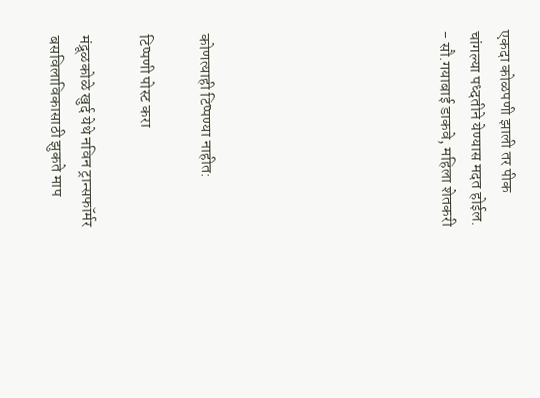एकदा कोळपणी झाली तर पीक चांगल्या पध्दतीने येण्यास मदत होईल.
- सौ.गयाबाई डाकवे, महिला शेतकरी







कोणत्याही टिप्पण्‍या नाहीत:

टिप्पणी पोस्ट करा

मंद्रूळकोळे खुर्द येथे नविन ट्रान्सफॉर्मर बसविलाविकासाठी झुकते माप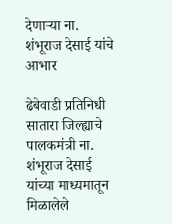देणाऱ्या ना. शंभूराज देसाई यांचे आभार

ढेबेवाडी प्रतिनिधी            सातारा जिल्ह्याचे पालकमंत्री ना. शंभूराज देसाई यांच्या माध्यमातून मिळालेले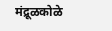मंद्रूळकोळे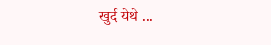खुर्द येथे ...